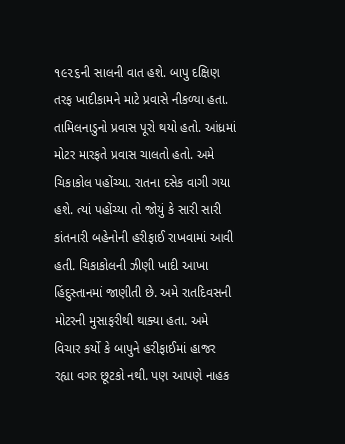૧૯૨૬ની સાલની વાત હશે. બાપુ દક્ષિણ તરફ ખાદીકામને માટે પ્રવાસે નીકળ્યા હતા. તામિલનાડુનો પ્રવાસ પૂરો થયો હતો. આંધ્રમાં મોટર મારફતે પ્રવાસ ચાલતો હતો. અમે ચિકાકોલ પહોંચ્યા. રાતના દસેક વાગી ગયા હશે. ત્યાં પહોંચ્યા તો જોયું કે સારી સારી કાંતનારી બહેનોની હરીફાઈ રાખવામાં આવી હતી. ચિકાકોલની ઝીણી ખાદી આખા હિંદુસ્તાનમાં જાણીતી છે. અમે રાતદિવસની મોટરની મુસાફરીથી થાક્યા હતા. અમે વિચાર કર્યો કે બાપુને હરીફાઈમાં હાજર રહ્યા વગર છૂટકો નથી. પણ આપણે નાહક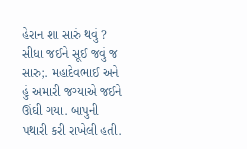હેરાન શા સારું થવું ? સીધા જઈને સૂઈ જવું જ સારુ;. મહાદેવભાઈ અને હું અમારી જગ્યાએ જઈને ઊંઘી ગયા. બાપુની પથારી કરી રાખેલી હતી.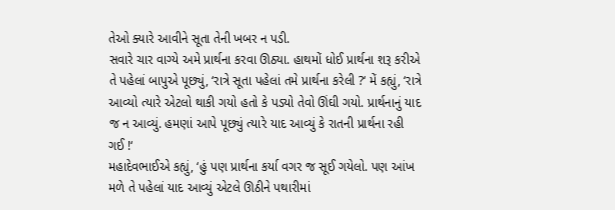તેઓ ક્યારે આવીને સૂતા તેની ખબર ન પડી.
સવારે ચાર વાગ્યે અમે પ્રાર્થના કરવા ઊઠ્યા. હાથમોં ધોઈ પ્રાર્થના શરૂ કરીએ તે પહેલાં બાપુએ પૂછ્યું, ‘રાત્રે સૂતા પહેલાં તમે પ્રાર્થના કરેલી ?‘ મેં કહ્યું, ‘રાત્રે આવ્યો ત્યારે એટલો થાકી ગયો હતો કે પડ્યો તેવો ઊંઘી ગયો. પ્રાર્થનાનું યાદ જ ન આવ્યું. હમણાં આપે પૂછ્યું ત્યારે યાદ આવ્યું કે રાતની પ્રાર્થના રહી ગઈ !‘
મહાદેવભાઈએ કહ્યું, ‘હું પણ પ્રાર્થના કર્યા વગર જ સૂઈ ગયેલો. પણ આંખ મળે તે પહેલાં યાદ આવ્યું એટલે ઊઠીને પથારીમાં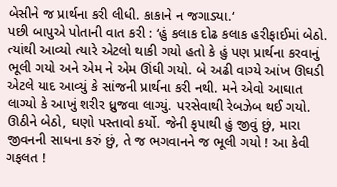બેસીને જ પ્રાર્થના કરી લીધી. કાકાને ન જગાડ્યા.‘
પછી બાપુએ પોતાની વાત કરી : ‘હું કલાક દોઢ કલાક હરીફાઈમાં બેઠો. ત્યાંથી આવ્યો ત્યારે એટલો થાકી ગયો હતો કે હું પણ પ્રાર્થના કરવાનું ભૂલી ગયો અને એમ ને એમ ઊંઘી ગયો. બે અઢી વાગ્યે આંખ ઊઘડી એટલે યાદ આવ્યું કે સાંજની પ્રાર્થના કરી નથી. મને એવો આઘાત લાગ્યો કે આખું શરીર ધ્રુજવા લાગ્યું. પરસેવાથી રેબઝેબ થઈ ગયો. ઊઠીને બેઠો, ઘણો પસ્તાવો કર્યો. જેની કૃપાથી હું જીવું છું, મારા જીવનની સાધના કરું છું, તે જ ભગવાનને જ ભૂલી ગયો ! આ કેવી ગફલત !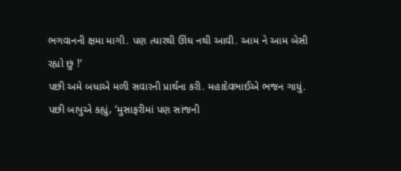ભગવાનની ક્ષમા માગી. પણ ત્યારથી ઊંઘ નથી આવી. આમ ને આમ બેસી રહ્યો છું !‘
પછી અમે બધાએ મળી સવારની પ્રાર્થના કરી. મહાદેવભાઈએ ભજન ગાયું. પછી બાપુએ કહ્યું, ‘મુસાફરીમાં પણ સાંજની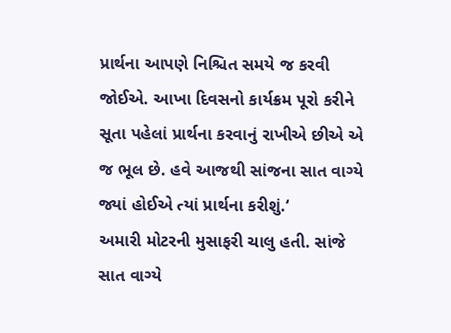પ્રાર્થના આપણે નિશ્ચિત સમયે જ કરવી જોઈએ. આખા દિવસનો કાર્યક્રમ પૂરો કરીને સૂતા પહેલાં પ્રાર્થના કરવાનું રાખીએ છીએ એ જ ભૂલ છે. હવે આજથી સાંજના સાત વાગ્યે જ્યાં હોઈએ ત્યાં પ્રાર્થના કરીશું.‘
અમારી મોટરની મુસાફરી ચાલુ હતી. સાંજે સાત વાગ્યે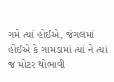ગમે ત્યાં હોઈએ, જંગલમાં હોઈએ કે ગામડામાં ત્યાં ને ત્યાં જ મોટર થોભાવી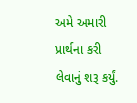અમે અમારી પ્રાર્થના કરી લેવાનું શરૂ કર્યું.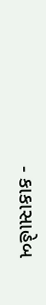- કાકાસાહેબ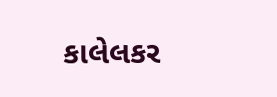કાલેલકર